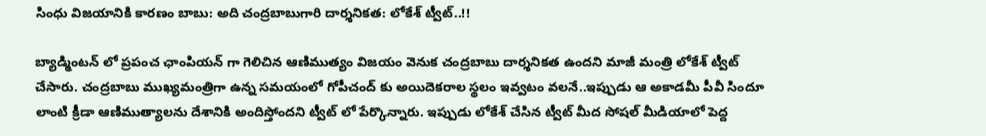సింధు విజయానికి కారణం బాబు: అది చంద్రబాబుగారి దార్శనికత: లోకేశ్ ట్వీట్..!!

బ్యాడ్మింటన్ లో ప్రపంచ ఛాంపియన్ గా గెలిచిన ఆణిముత్యం విజయం వెనుక చంద్రబాబు దార్శనికత ఉందని మాజీ మంత్రి లోకేశ్ ట్వీట్ చేసారు. చంద్రబాబు ముఖ్యమంత్రిగా ఉన్న సమయంలో గోపీచంద్ కు అయిదెకరాల స్థలం ఇవ్వటం వలనే..ఇప్పుడు ఆ అకాడమీ పీవీ సిందూ లాంటి క్రీడా ఆణిముత్యాలను దేశానికి అందిస్తోందని ట్వీట్ లో పేర్కొన్నారు. ఇప్పుడు లోకేశ్ చేసిన ట్వీట్ మీద సోషల్ మీడియాలో పెద్ద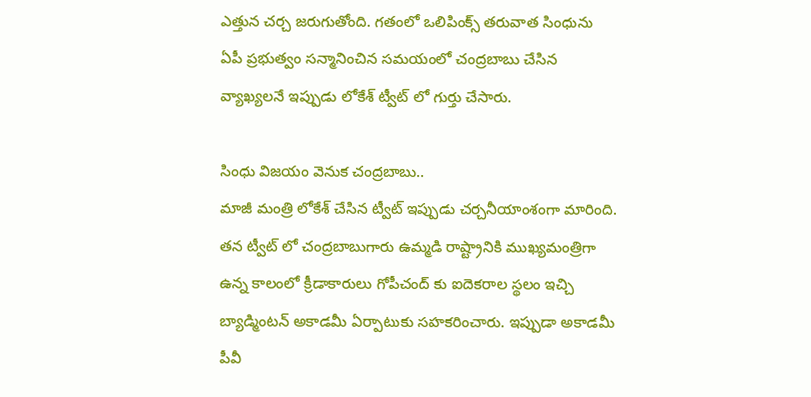ఎత్తున చర్చ జరుగుతోంది. గతంలో ఒలిపింక్స్ తరువాత సింధును ఏపీ ప్రభుత్వం సన్మానించిన సమయంలో చంద్రబాబు చేసిన వ్యాఖ్యలనే ఇప్పుడు లోకేశ్ ట్వీట్ లో గుర్తు చేసారు.

సింధు విజయం వెనుక చంద్రబాబు..
మాజీ మంత్రి లోకేశ్ చేసిన ట్వీట్ ఇప్పుడు చర్చనీయాంశంగా మారింది. తన ట్వీట్ లో చంద్రబాబుగారు ఉమ్మడి రాష్ట్రానికి ముఖ్యమంత్రిగా ఉన్న కాలంలో క్రీడాకారులు గోపీచంద్ కు ఐదెకరాల స్థలం ఇచ్చి బ్యాడ్మింటన్ అకాడమీ ఏర్పాటుకు సహకరించారు. ఇప్పుడా అకాడమీ పీవీ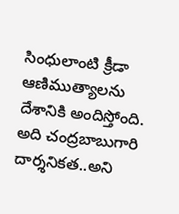సింధులాంటి క్రీడా ఆణిముత్యాలను దేశానికి అందిస్తోంది. అది చంద్రబాబుగారి దార్శనికత..అని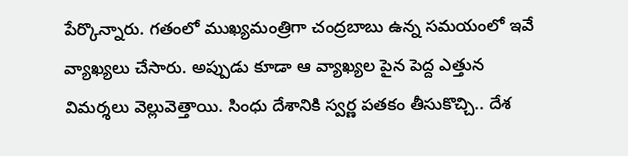పేర్కొన్నారు. గతంలో ముఖ్యమంత్రిగా చంద్రబాబు ఉన్న సమయంలో ఇవే వ్యాఖ్యలు చేసారు. అప్పుడు కూడా ఆ వ్యాఖ్యల పైన పెద్ద ఎత్తున విమర్శలు వెల్లువెత్తాయి. సింధు దేశానికి స్వర్ణ పతకం తీసుకొచ్చి.. దేశ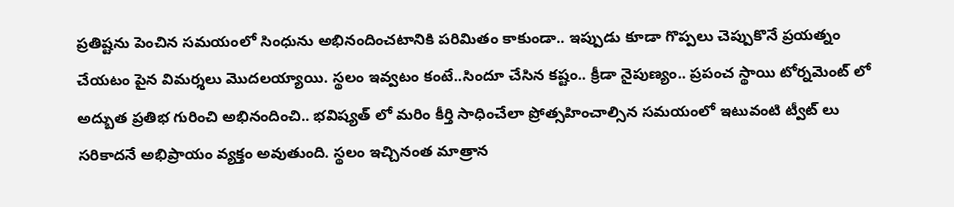ప్రతిష్టను పెంచిన సమయంలో సింధును అభినందించటానికి పరిమితం కాకుండా.. ఇప్పుడు కూడా గొప్పలు చెప్పుకొనే ప్రయత్నం చేయటం పైన విమర్శలు మొదలయ్యాయి. స్థలం ఇవ్వటం కంటే..సిందూ చేసిన కష్టం.. క్రీడా నైపుణ్యం.. ప్రపంచ స్థాయి టోర్నమెంట్ లో అద్బుత ప్రతిభ గురించి అభినందించి.. భవిష్యత్ లో మరిం కీర్తి సాధించేలా ప్రోత్సహించాల్సిన సమయంలో ఇటువంటి ట్వీట్ లు సరికాదనే అభిప్రాయం వ్యక్తం అవుతుంది. స్థలం ఇచ్చినంత మాత్రాన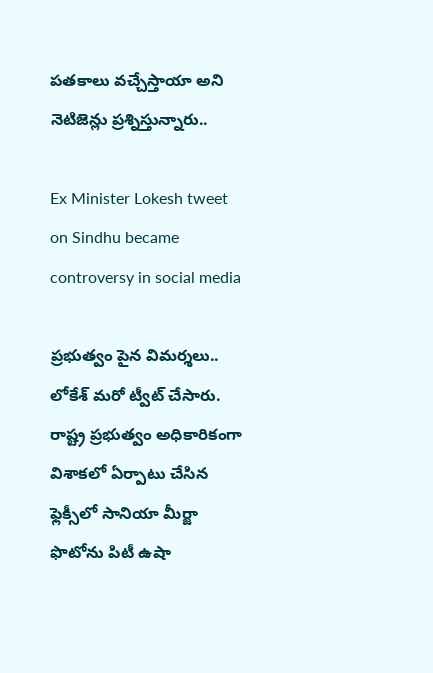పతకాలు వచ్చేస్తాయా అని నెటిజెన్లు ప్రశ్నిస్తున్నారు..

Ex Minister Lokesh tweet on Sindhu became controversy in social media

ప్రభుత్వం పైన విమర్శలు..
లోకేశ్ మరో ట్వీట్ చేసారు. రాష్ట్ర ప్రభుత్వం అధికారికంగా విశాకలో ఏర్పాటు చేసిన ఫ్లెక్సీలో సానియా మీర్జా ఫొటోను పిటీ ఉషా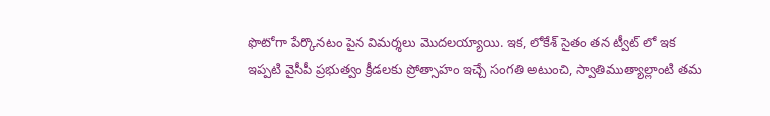ఫొటోగా పేర్కొనటం పైన విమర్శలు మొదలయ్యాయి. ఇక, లోకేశ్ సైతం తన ట్వీట్ లో ఇక ఇప్పటి వైసీపీ ప్రభుత్వం క్రీడలకు ప్రోత్సాహం ఇచ్చే సంగతి అటుంచి, స్వాతిముత్యాల్లాంటి తమ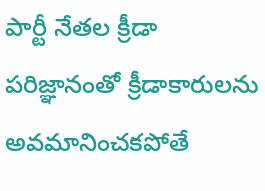పార్టీ నేతల క్రీడా పరిజ్ఞానంతో క్రీడాకారులను అవమానించకపోతే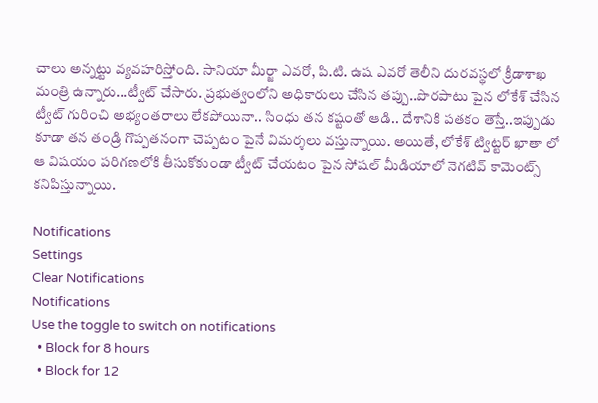చాలు అన్నట్టు వ్యవహరిస్తోంది. సానియా మీర్జా ఎవరో, పి.టి. ఉష ఎవరో తెలీని దురవస్థలో క్రీడాశాఖ మంత్రి ఉన్నారు...ట్వీట్ చేసారు. ప్రభుత్వంలోని అధికారులు చేసిన తప్పు..పొరపాటు పైన లోకేశ్ చేసిన ట్వీట్ గురించి అభ్యంతరాలు లేకపోయినా.. సింధు తన కష్టంతో ఆడి.. దేశానికి పతకం తెస్తే..ఇప్పుడు కూడా తన తండ్రి గొప్పతనంగా చెప్పటం పైనే విమర్శలు వస్తున్నాయి. అయితే, లోకేశ్ ట్విట్టర్ ఖాతా లో ఆ విషయం పరిగణలోకి తీసుకోకుండా ట్వీట్ చేయటం పైన సోషల్ మీడియాలో నెగటివ్ కామెంట్స్ కనిపిస్తున్నాయి.

Notifications
Settings
Clear Notifications
Notifications
Use the toggle to switch on notifications
  • Block for 8 hours
  • Block for 12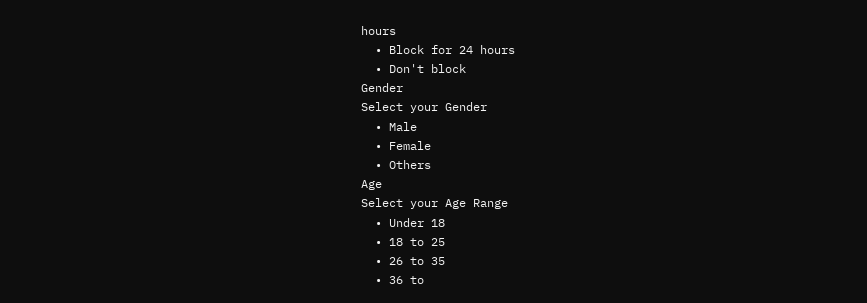hours
  • Block for 24 hours
  • Don't block
Gender
Select your Gender
  • Male
  • Female
  • Others
Age
Select your Age Range
  • Under 18
  • 18 to 25
  • 26 to 35
  • 36 to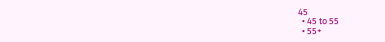45
  • 45 to 55
  • 55+